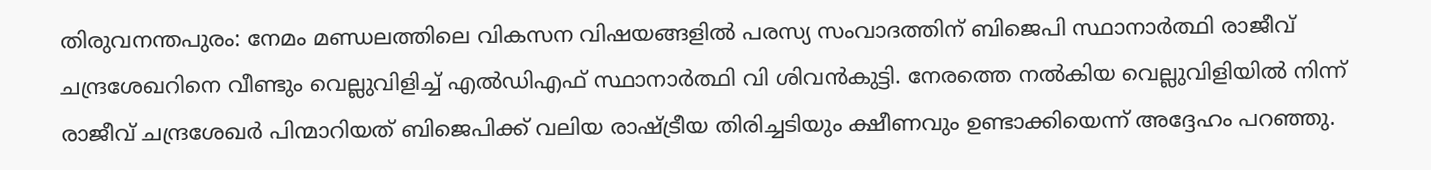തിരുവനന്തപുരം: നേമം മണ്ഡലത്തിലെ വികസന വിഷയങ്ങളിൽ പരസ്യ സംവാദത്തിന് ബിജെപി സ്ഥാനാർത്ഥി രാജീവ് ചന്ദ്രശേഖറിനെ വീണ്ടും വെല്ലുവിളിച്ച് എൽഡിഎഫ് സ്ഥാനാർത്ഥി വി ശിവൻകുട്ടി. നേരത്തെ നൽകിയ വെല്ലുവിളിയിൽ നിന്ന് രാജീവ് ചന്ദ്രശേഖർ പിന്മാറിയത് ബിജെപിക്ക് വലിയ രാഷ്ട്രീയ തിരിച്ചടിയും ക്ഷീണവും ഉണ്ടാക്കിയെന്ന് അദ്ദേഹം പറഞ്ഞു.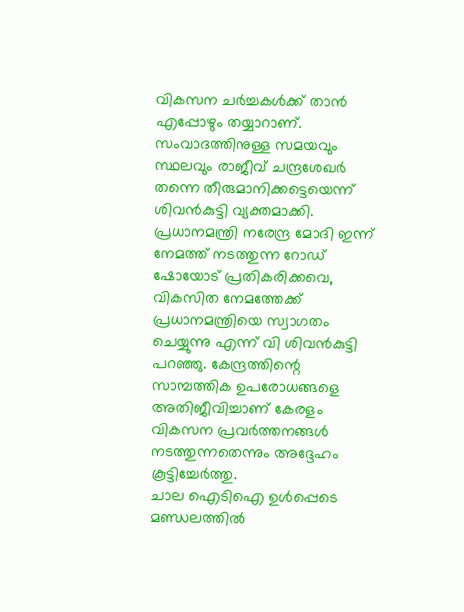വികസന ചർച്ചകൾക്ക് താൻ എപ്പോഴും തയ്യാറാണ്. സംവാദത്തിനുള്ള സമയവും സ്ഥലവും രാജീവ് ചന്ദ്രശേഖർ തന്നെ തീരുമാനിക്കട്ടെയെന്ന് ശിവൻകുട്ടി വ്യക്തമാക്കി. പ്രധാനമന്ത്രി നരേന്ദ്ര മോദി ഇന്ന് നേമത്ത് നടത്തുന്ന റോഡ് ഷോയോട് പ്രതികരിക്കവെ, വികസിത നേമത്തേക്ക് പ്രധാനമന്ത്രിയെ സ്വാഗതം ചെയ്യുന്നു എന്ന് വി ശിവൻകുട്ടി പറഞ്ഞു. കേന്ദ്രത്തിന്റെ സാമ്പത്തിക ഉപരോധങ്ങളെ അതിജീവിച്ചാണ് കേരളം വികസന പ്രവർത്തനങ്ങൾ നടത്തുന്നതെന്നും അദ്ദേഹം കൂട്ടിച്ചേർത്തു.
ചാല ഐടിഐ ഉൾപ്പെടെ മണ്ഡലത്തിൽ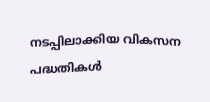നടപ്പിലാക്കിയ വികസന പദ്ധതികൾ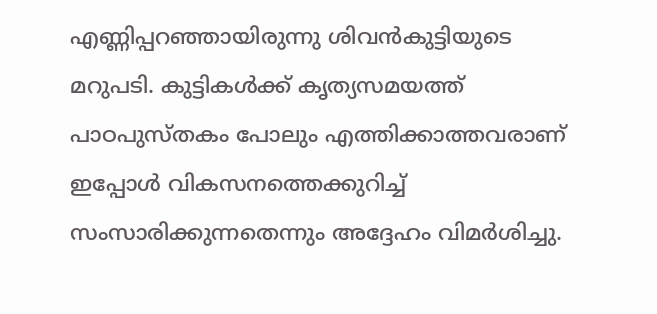എണ്ണിപ്പറഞ്ഞായിരുന്നു ശിവൻകുട്ടിയുടെ മറുപടി. കുട്ടികൾക്ക് കൃത്യസമയത്ത് പാഠപുസ്തകം പോലും എത്തിക്കാത്തവരാണ് ഇപ്പോൾ വികസനത്തെക്കുറിച്ച് സംസാരിക്കുന്നതെന്നും അദ്ദേഹം വിമർശിച്ചു.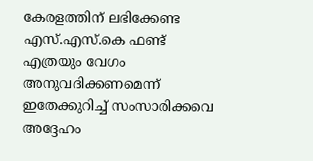കേരളത്തിന് ലഭിക്കേണ്ട എസ്.എസ്.കെ ഫണ്ട് എത്രയും വേഗം അനുവദിക്കണമെന്ന് ഇതേക്കുറിച്ച് സംസാരിക്കവെ അദ്ദേഹം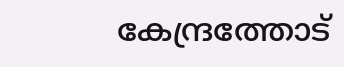കേന്ദ്രത്തോട്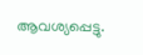ആവശ്യപ്പെട്ടു.